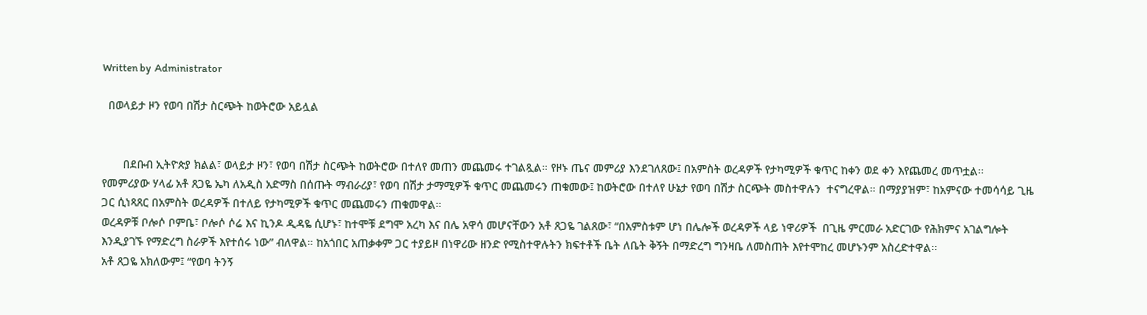Written by  Administrator

  በወላይታ ዞን የወባ በሽታ ስርጭት ከወትሮው አይሏል


       በደቡብ ኢትዮጵያ ክልል፣ ወላይታ ዞን፣ የወባ በሽታ ስርጭት ከወትሮው በተለየ መጠን መጨመሩ ተገልጿል። የዞኑ ጤና መምሪያ እንደገለጸው፤ በአምስት ወረዳዎች የታካሚዎች ቁጥር ከቀን ወደ ቀን እየጨመረ መጥቷል፡፡
የመምሪያው ሃላፊ አቶ ጸጋዬ ኤካ ለአዲስ አድማስ በሰጡት ማብራሪያ፣ የወባ በሽታ ታማሚዎች ቁጥር መጨመሩን ጠቁመው፤ ከወትሮው በተለየ ሁኔታ የወባ በሽታ ስርጭት መስተዋሉን  ተናግረዋል። በማያያዝም፣ ከአምናው ተመሳሳይ ጊዜ ጋር ሲነጻጸር በአምስት ወረዳዎች በተለይ የታካሚዎች ቁጥር መጨመሩን ጠቁመዋል።
ወረዳዎቹ ቦሎሶ ቦምቤ፣ ቦሎሶ ሶሬ እና ኪንዶ ዲዳዬ ሲሆኑ፣ ከተሞቹ ደግሞ አረካ እና በሌ አዋሳ መሆናቸውን አቶ ጸጋዬ ገልጸው፣ “በአምስቱም ሆነ በሌሎች ወረዳዎች ላይ ነዋሪዎች  በጊዜ ምርመራ አድርገው የሕክምና አገልግሎት እንዲያገኙ የማድረግ ስራዎች እየተሰሩ ነው” ብለዋል። ከአጎበር አጠቃቀም ጋር ተያይዞ በነዋሪው ዘንድ የሚስተዋሉትን ክፍተቶች ቤት ለቤት ቅኝት በማድረግ ግንዛቤ ለመስጠት እየተሞከረ መሆኑንም አስረድተዋል፡፡
አቶ ጸጋዬ አክለውም፤ “የወባ ትንኝ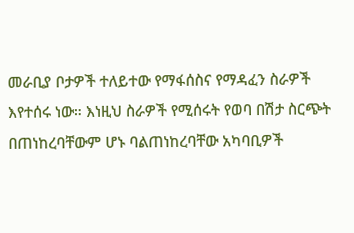መራቢያ ቦታዎች ተለይተው የማፋሰስና የማዳፈን ስራዎች እየተሰሩ ነው። እነዚህ ስራዎች የሚሰሩት የወባ በሽታ ስርጭት በጠነከረባቸውም ሆኑ ባልጠነከረባቸው አካባቢዎች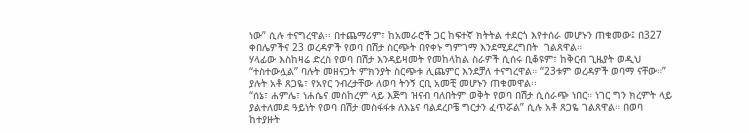ነው” ሲሉ ተናግረዋል፡፡ በተጨማሪም፣ ከአመራሮች ጋር ከፍተኛ ክትትል ተደርጎ እየተሰራ መሆኑን ጠቁመው፤ በ327 ቀበሌዎችና 23 ወረዳዎች የወባ በሽታ ስርጭት በየቀኑ ግምገማ እንደሚደረግበት  ገልጸዋል።
ሃላፊው እስከዛሬ ድረስ የወባ በሽታ እንዳይዛመት የመከላከል ስራዎች ሲሰሩ ቢቆዩም፣ ከቅርብ ጊዜያት ወዲህ “ተስተውሏል” ባሉት መዘናጋት ምክንያት ስርጭቱ ሊጨምር እንደቻለ ተናግረዋል። “23ቱም ወረዳዎች ወባማ ናቸው።” ያሉት አቶ ጸጋዬ፣ የአየር ንብረታቸው ለወባ ትንኝ ርቢ አመቺ መሆኑን ጠቁመዋል፡፡
“ሰኔ፣ ሐምሌ፣ ነሐሴና መስከረም ላይ እጅግ ዝናብ ባለበትም ወቅት የወባ በሽታ ሲሰራጭ ነበር። ነገር ግን ክረምት ላይ ያልተለመደ ዓይነት የወባ በሽታ መስፋፋቱ ለእኔና ባልደረቦቼ ግርታን ፈጥሯል” ሲሉ አቶ ጸጋዬ ገልጸዋል። በወባ ከተያዙት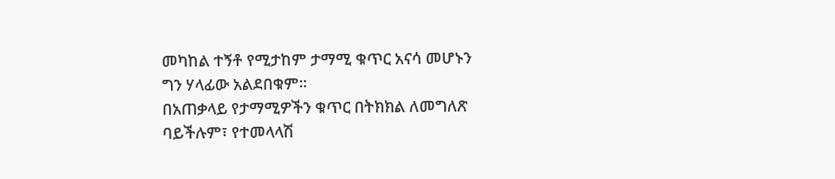መካከል ተኝቶ የሚታከም ታማሚ ቁጥር አናሳ መሆኑን ግን ሃላፊው አልደበቁም።
በአጠቃላይ የታማሚዎችን ቁጥር በትክክል ለመግለጽ ባይችሉም፣ የተመላላሽ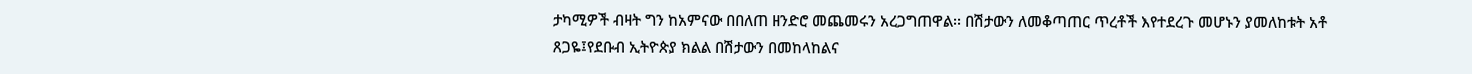ታካሚዎች ብዛት ግን ከአምናው በበለጠ ዘንድሮ መጨመሩን አረጋግጠዋል፡፡ በሽታውን ለመቆጣጠር ጥረቶች እየተደረጉ መሆኑን ያመለከቱት አቶ ጸጋዬ፤የደቡብ ኢትዮጵያ ክልል በሽታውን በመከላከልና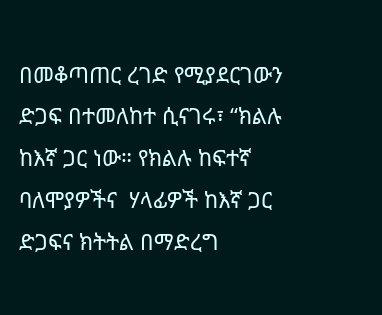በመቆጣጠር ረገድ የሚያደርገውን ድጋፍ በተመለከተ ሲናገሩ፣ “ክልሉ ከእኛ ጋር ነው። የክልሉ ከፍተኛ ባለሞያዎችና  ሃላፊዎች ከእኛ ጋር ድጋፍና ክትትል በማድረግ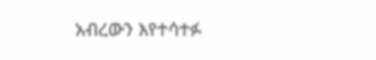አብረውን እየተሳተፉ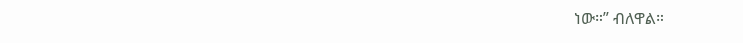ነው።” ብለዋል።